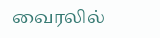வைரலில்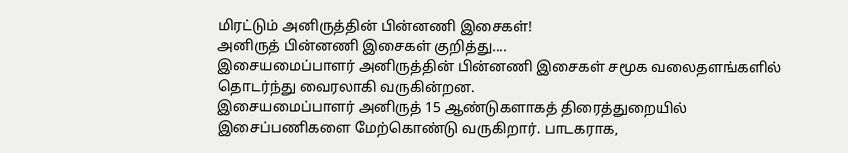மிரட்டும் அனிருத்தின் பின்னணி இசைகள்!
அனிருத் பின்னணி இசைகள் குறித்து....
இசையமைப்பாளர் அனிருத்தின் பின்னணி இசைகள் சமூக வலைதளங்களில் தொடர்ந்து வைரலாகி வருகின்றன.
இசையமைப்பாளர் அனிருத் 15 ஆண்டுகளாகத் திரைத்துறையில் இசைப்பணிகளை மேற்கொண்டு வருகிறார். பாடகராக,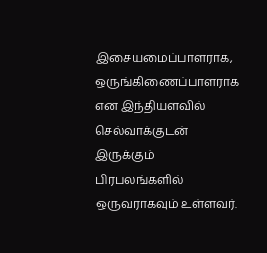இசையமைப்பாளராக, ஒருங்கிணைப்பாளராக என இந்தியளவில் செல்வாக்குடன் இருக்கும் பிரபலங்களில் ஒருவராகவும் உள்ளவர்.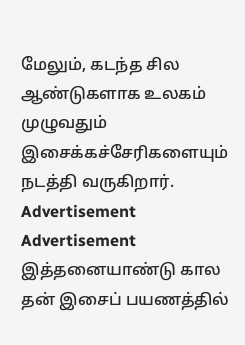மேலும், கடந்த சில ஆண்டுகளாக உலகம் முழுவதும் இசைக்கச்சேரிகளையும் நடத்தி வருகிறார்.
Advertisement
Advertisement
இத்தனையாண்டு கால தன் இசைப் பயணத்தில்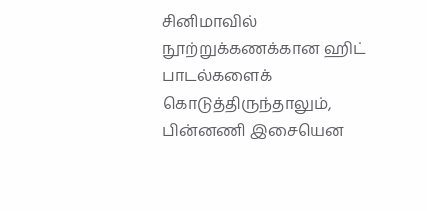சினிமாவில் நூற்றுக்கணக்கான ஹிட் பாடல்களைக் கொடுத்திருந்தாலும், பின்னணி இசையென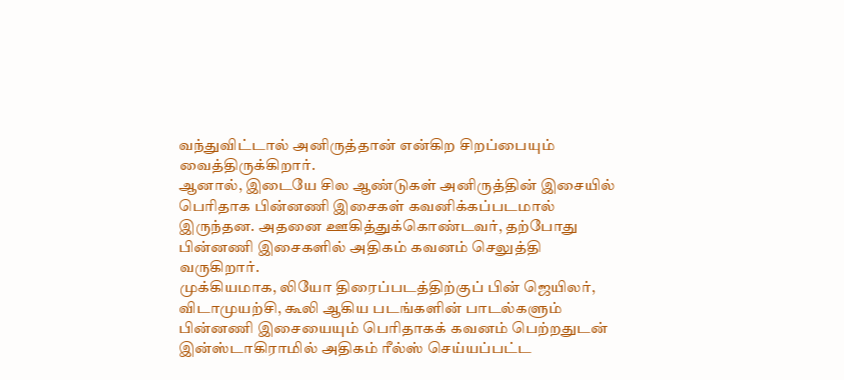வந்துவிட்டால் அனிருத்தான் என்கிற சிறப்பையும் வைத்திருக்கிறார்.
ஆனால், இடையே சில ஆண்டுகள் அனிருத்தின் இசையில் பெரிதாக பின்னணி இசைகள் கவனிக்கப்படமால் இருந்தன. அதனை ஊகித்துக்கொண்டவர், தற்போது பின்னணி இசைகளில் அதிகம் கவனம் செலுத்தி வருகிறார்.
முக்கியமாக, லியோ திரைப்படத்திற்குப் பின் ஜெயிலர், விடாமுயற்சி, கூலி ஆகிய படங்களின் பாடல்களும் பின்னணி இசையையும் பெரிதாகக் கவனம் பெற்றதுடன் இன்ஸ்டாகிராமில் அதிகம் ரீல்ஸ் செய்யப்பட்ட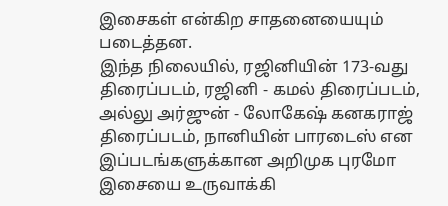இசைகள் என்கிற சாதனையையும் படைத்தன.
இந்த நிலையில், ரஜினியின் 173-வது திரைப்படம், ரஜினி - கமல் திரைப்படம், அல்லு அர்ஜுன் - லோகேஷ் கனகராஜ் திரைப்படம், நானியின் பாரடைஸ் என இப்படங்களுக்கான அறிமுக புரமோ இசையை உருவாக்கி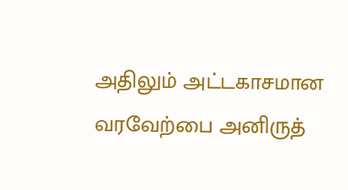அதிலும் அட்டகாசமான வரவேற்பை அனிருத்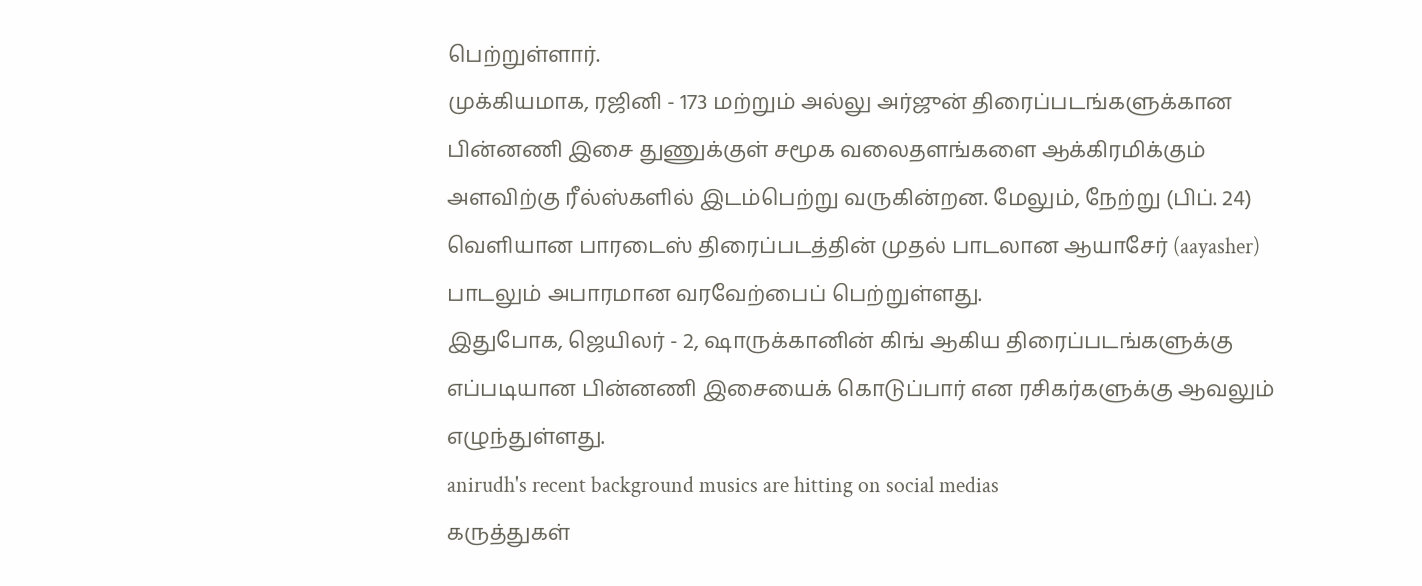பெற்றுள்ளார்.
முக்கியமாக, ரஜினி - 173 மற்றும் அல்லு அர்ஜுன் திரைப்படங்களுக்கான பின்னணி இசை துணுக்குள் சமூக வலைதளங்களை ஆக்கிரமிக்கும் அளவிற்கு ரீல்ஸ்களில் இடம்பெற்று வருகின்றன. மேலும், நேற்று (பிப். 24) வெளியான பாரடைஸ் திரைப்படத்தின் முதல் பாடலான ஆயாசேர் (aayasher) பாடலும் அபாரமான வரவேற்பைப் பெற்றுள்ளது.
இதுபோக, ஜெயிலர் - 2, ஷாருக்கானின் கிங் ஆகிய திரைப்படங்களுக்கு எப்படியான பின்னணி இசையைக் கொடுப்பார் என ரசிகர்களுக்கு ஆவலும் எழுந்துள்ளது.
anirudh's recent background musics are hitting on social medias
கருத்துகள்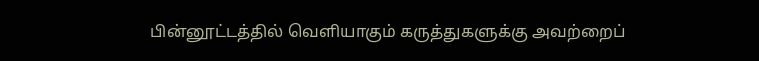பின்னூட்டத்தில் வெளியாகும் கருத்துகளுக்கு அவற்றைப்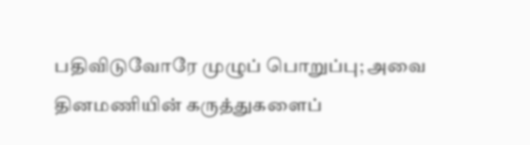பதிவிடுவோரே முழுப் பொறுப்பு; அவை தினமணியின் கருத்துகளைப்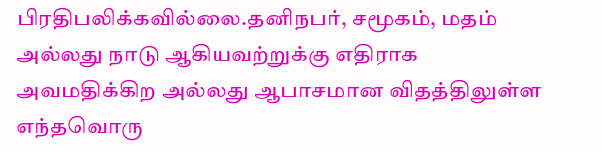பிரதிபலிக்கவில்லை.தனிநபர், சமூகம், மதம் அல்லது நாடு ஆகியவற்றுக்கு எதிராக அவமதிக்கிற அல்லது ஆபாசமான விதத்திலுள்ள எந்தவொரு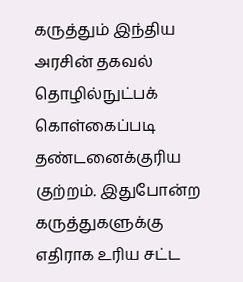கருத்தும் இந்திய அரசின் தகவல் தொழில்நுட்பக் கொள்கைப்படி தண்டனைக்குரிய குற்றம். இதுபோன்ற கருத்துகளுக்கு எதிராக உரிய சட்ட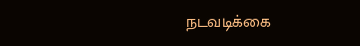நடவடிக்கை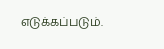எடுக்கப்படும்.